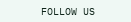FOLLOW US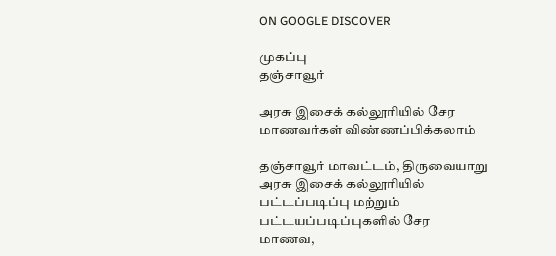ON GOOGLE DISCOVER

முகப்பு
தஞ்சாவூர்

அரசு இசைக் கல்லூரியில் சேர மாணவர்கள் விண்ணப்பிக்கலாம்

தஞ்சாவூர் மாவட்டம், திருவையாறு அரசு இசைக் கல்லூரியில் பட்டப்படிப்பு மற்றும் பட்டயப்படிப்புகளில் சேர மாணவ,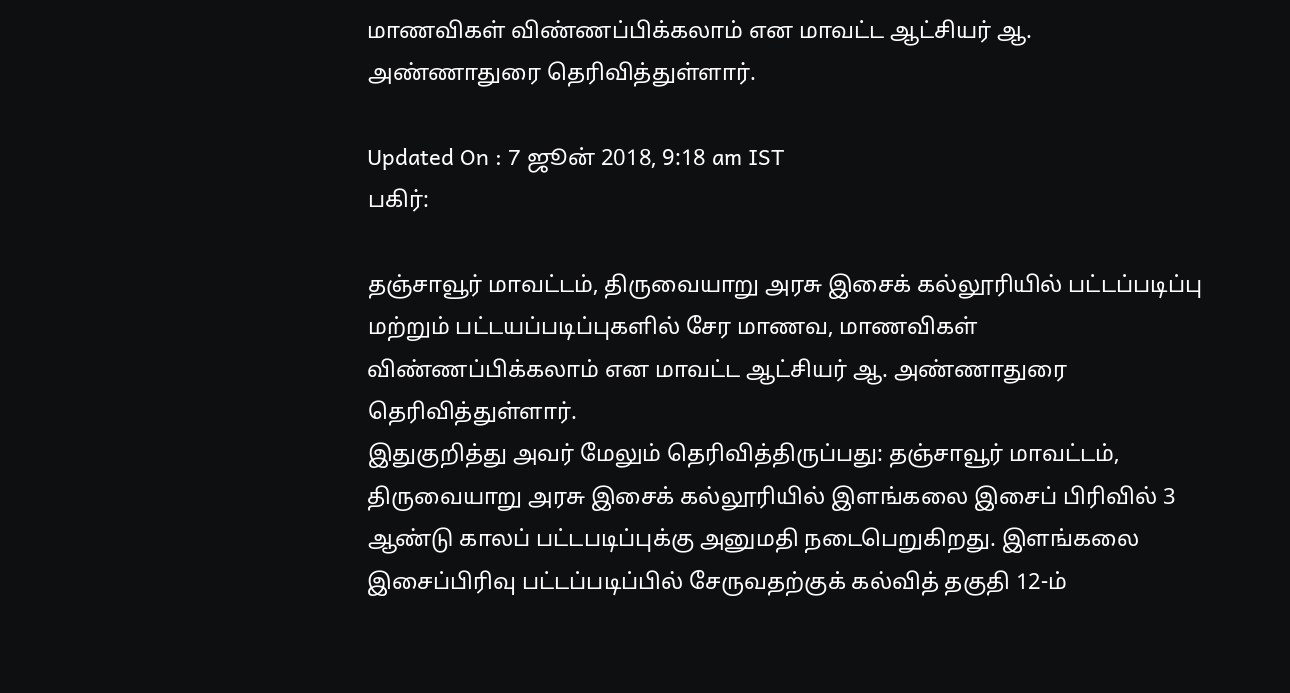மாணவிகள் விண்ணப்பிக்கலாம் என மாவட்ட ஆட்சியர் ஆ. அண்ணாதுரை தெரிவித்துள்ளார்.

Updated On : 7 ஜூன் 2018, 9:18 am IST
பகிர்:

தஞ்சாவூர் மாவட்டம், திருவையாறு அரசு இசைக் கல்லூரியில் பட்டப்படிப்பு மற்றும் பட்டயப்படிப்புகளில் சேர மாணவ, மாணவிகள் விண்ணப்பிக்கலாம் என மாவட்ட ஆட்சியர் ஆ. அண்ணாதுரை தெரிவித்துள்ளார்.
இதுகுறித்து அவர் மேலும் தெரிவித்திருப்பது: தஞ்சாவூர் மாவட்டம், திருவையாறு அரசு இசைக் கல்லூரியில் இளங்கலை இசைப் பிரிவில் 3 ஆண்டு காலப் பட்டபடிப்புக்கு அனுமதி நடைபெறுகிறது. இளங்கலை இசைப்பிரிவு பட்டப்படிப்பில் சேருவதற்குக் கல்வித் தகுதி 12-ம்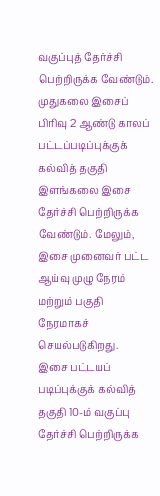வகுப்புத் தேர்ச்சி பெற்றிருக்க வேண்டும்.
முதுகலை இசைப் பிரிவு 2 ஆண்டு காலப் பட்டப்படிப்புக்குக் கல்வித் தகுதி இளங்கலை இசை தேர்ச்சி பெற்றிருக்க வேண்டும். மேலும், இசை முனைவர் பட்ட ஆய்வு முழு நேரம் மற்றும் பகுதி நேரமாகச் செயல்படுகிறது.
இசை பட்டயப் படிப்புக்குக் கல்வித் தகுதி 10-ம் வகுப்பு தேர்ச்சி பெற்றிருக்க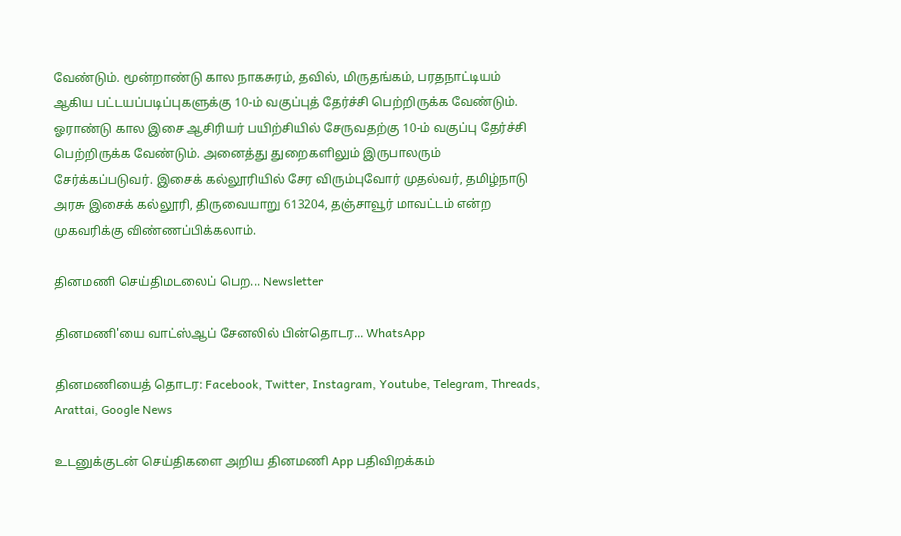வேண்டும். மூன்றாண்டு கால நாகசுரம், தவில், மிருதங்கம், பரதநாட்டியம் ஆகிய பட்டயப்படிப்புகளுக்கு 10-ம் வகுப்புத் தேர்ச்சி பெற்றிருக்க வேண்டும். ஓராண்டு கால இசை ஆசிரியர் பயிற்சியில் சேருவதற்கு 10-ம் வகுப்பு தேர்ச்சி பெற்றிருக்க வேண்டும். அனைத்து துறைகளிலும் இருபாலரும் சேர்க்கப்படுவர். இசைக் கல்லூரியில் சேர விரும்புவோர் முதல்வர், தமிழ்நாடு அரசு இசைக் கல்லூரி, திருவையாறு 613204, தஞ்சாவூர் மாவட்டம் என்ற முகவரிக்கு விண்ணப்பிக்கலாம்.

தினமணி செய்திமடலைப் பெற... Newsletter

தினமணி'யை வாட்ஸ்ஆப் சேனலில் பின்தொடர... WhatsApp

தினமணியைத் தொடர: Facebook, Twitter, Instagram, Youtube, Telegram, Threads, Arattai, Google News

உடனுக்குடன் செய்திகளை அறிய தினமணி App பதிவிறக்கம்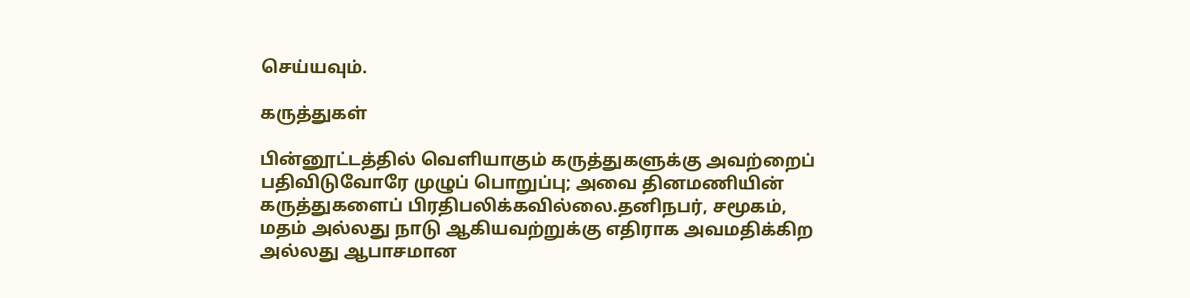செய்யவும்.

கருத்துகள்

பின்னூட்டத்தில் வெளியாகும் கருத்துகளுக்கு அவற்றைப் பதிவிடுவோரே முழுப் பொறுப்பு; அவை தினமணியின் கருத்துகளைப் பிரதிபலிக்கவில்லை.தனிநபர், சமூகம், மதம் அல்லது நாடு ஆகியவற்றுக்கு எதிராக அவமதிக்கிற அல்லது ஆபாசமான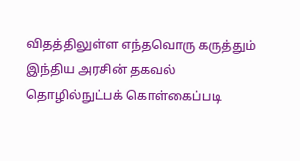விதத்திலுள்ள எந்தவொரு கருத்தும் இந்திய அரசின் தகவல் தொழில்நுட்பக் கொள்கைப்படி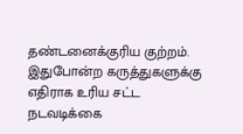தண்டனைக்குரிய குற்றம். இதுபோன்ற கருத்துகளுக்கு எதிராக உரிய சட்ட நடவடிக்கை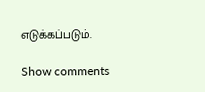எடுக்கப்படும்.

Show comments